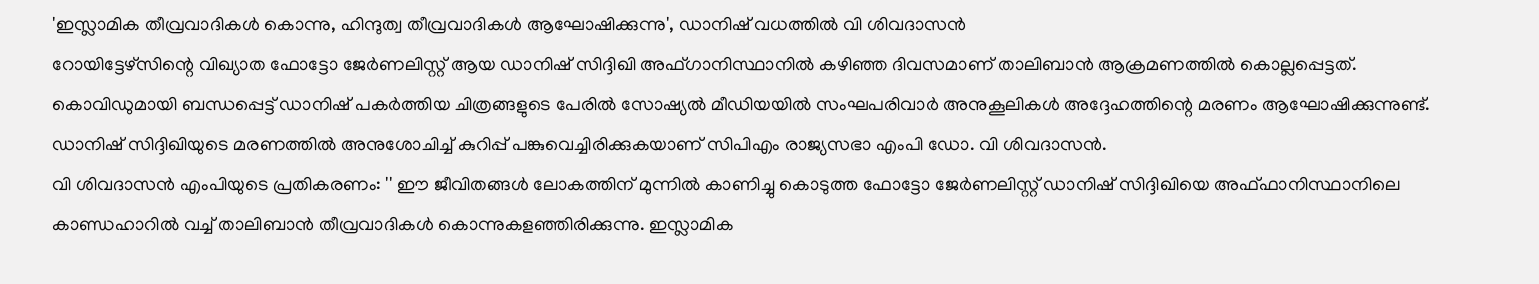'ഇസ്ലാമിക തീവ്രവാദികൾ കൊന്നു, ഹിന്ദുത്വ തീവ്രവാദികൾ ആഘോഷിക്കുന്നു', ഡാനിഷ് വധത്തിൽ വി ശിവദാസൻ
റോയിട്ടേഴ്സിന്റെ വിഖ്യാത ഫോട്ടോ ജേർണലിസ്റ്റ് ആയ ഡാനിഷ് സിദ്ദിഖി അഫ്ഗാനിസ്ഥാനിൽ കഴിഞ്ഞ ദിവസമാണ് താലിബാൻ ആക്രമണത്തിൽ കൊല്ലപ്പെട്ടത്. കൊവിഡുമായി ബന്ധപ്പെട്ട് ഡാനിഷ് പകർത്തിയ ചിത്രങ്ങളുടെ പേരിൽ സോഷ്യൽ മീഡിയയിൽ സംഘപരിവാർ അനുകൂലികൾ അദ്ദേഹത്തിന്റെ മരണം ആഘോഷിക്കുന്നുണ്ട്. ഡാനിഷ് സിദ്ദിഖിയുടെ മരണത്തിൽ അനുശോചിച്ച് കുറിപ്പ് പങ്കുവെച്ചിരിക്കുകയാണ് സിപിഎം രാജ്യസഭാ എംപി ഡോ. വി ശിവദാസൻ.
വി ശിവദാസൻ എംപിയുടെ പ്രതികരണം: '' ഈ ജീവിതങ്ങൾ ലോകത്തിന് മുന്നിൽ കാണിച്ചു കൊടുത്ത ഫോട്ടോ ജേർണലിസ്റ്റ് ഡാനിഷ് സിദ്ദിഖിയെ അഫ്ഫാനിസ്ഥാനിലെ കാണ്ഡഹാറിൽ വച്ച് താലിബാൻ തീവ്രവാദികൾ കൊന്നുകളഞ്ഞിരിക്കുന്നു. ഇസ്ലാമിക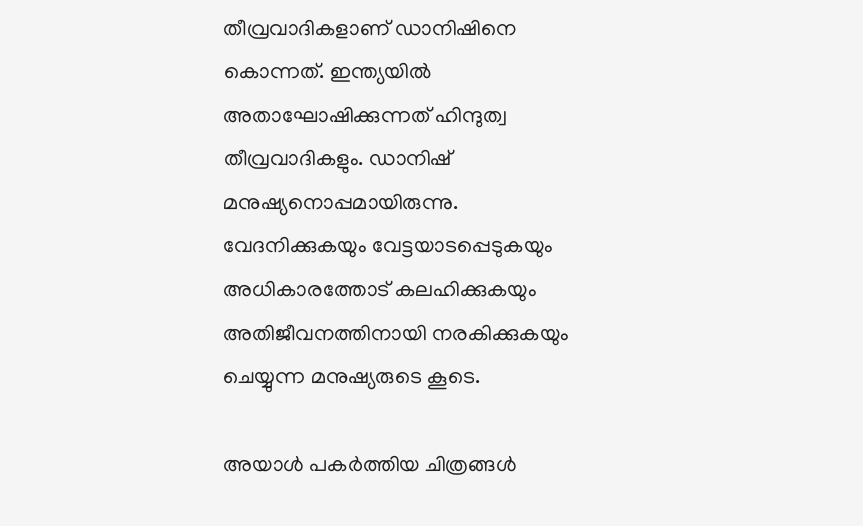തീവ്രവാദികളാണ് ഡാനിഷിനെ കൊന്നത്. ഇന്ത്യയിൽ അതാഘോഷിക്കുന്നത് ഹിന്ദുത്വ തീവ്രവാദികളും. ഡാനിഷ് മനുഷ്യനൊപ്പമായിരുന്നു. വേദനിക്കുകയും വേട്ടയാടപ്പെടുകയും അധികാരത്തോട് കലഹിക്കുകയും അതിജീവനത്തിനായി നരകിക്കുകയും ചെയ്യുന്ന മനുഷ്യരുടെ കൂടെ.

അയാൾ പകർത്തിയ ചിത്രങ്ങൾ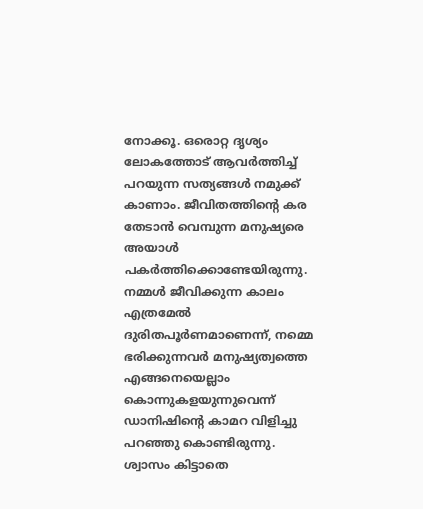നോക്കൂ. ഒരൊറ്റ ദൃശ്യം ലോകത്തോട് ആവർത്തിച്ച് പറയുന്ന സത്യങ്ങൾ നമുക്ക് കാണാം. ജീവിതത്തിൻ്റെ കര തേടാൻ വെമ്പുന്ന മനുഷ്യരെ അയാൾ പകർത്തിക്കൊണ്ടേയിരുന്നു. നമ്മൾ ജീവിക്കുന്ന കാലം എത്രമേൽ ദുരിതപൂർണമാണെന്ന്, നമ്മെ ഭരിക്കുന്നവർ മനുഷ്യത്വത്തെ എങ്ങനെയെല്ലാം കൊന്നുകളയുന്നുവെന്ന് ഡാനിഷിൻ്റെ കാമറ വിളിച്ചു പറഞ്ഞു കൊണ്ടിരുന്നു.
ശ്വാസം കിട്ടാതെ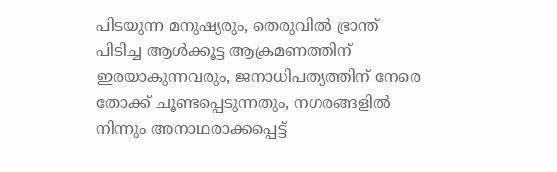പിടയുന്ന മനുഷ്യരും, തെരുവിൽ ഭ്രാന്ത് പിടിച്ച ആൾക്കൂട്ട ആക്രമണത്തിന് ഇരയാകുന്നവരും, ജനാധിപത്യത്തിന് നേരെ തോക്ക് ചൂണ്ടപ്പെടുന്നതും, നഗരങ്ങളിൽ നിന്നും അനാഥരാക്കപ്പെട്ട്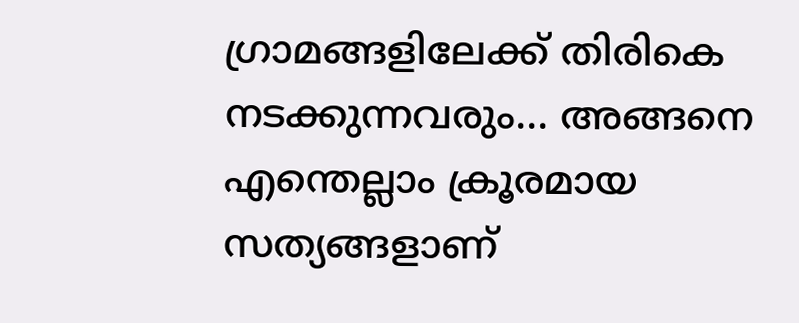ഗ്രാമങ്ങളിലേക്ക് തിരികെ നടക്കുന്നവരും... അങ്ങനെ എന്തെല്ലാം ക്രൂരമായ സത്യങ്ങളാണ്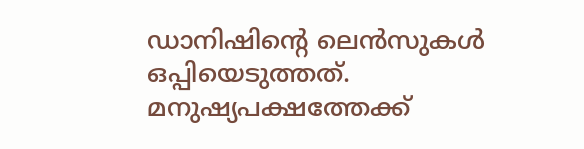ഡാനിഷിൻ്റെ ലെൻസുകൾ ഒപ്പിയെടുത്തത്. മനുഷ്യപക്ഷത്തേക്ക്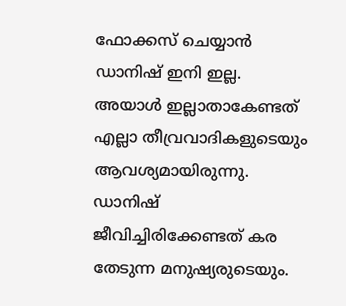ഫോക്കസ് ചെയ്യാൻ ഡാനിഷ് ഇനി ഇല്ല. അയാൾ ഇല്ലാതാകേണ്ടത് എല്ലാ തീവ്രവാദികളുടെയും ആവശ്യമായിരുന്നു. ഡാനിഷ് ജീവിച്ചിരിക്കേണ്ടത് കര തേടുന്ന മനുഷ്യരുടെയും.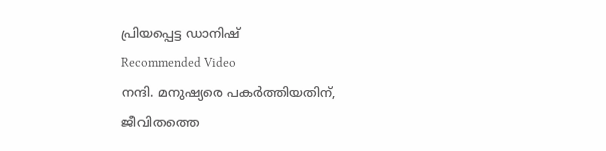പ്രിയപ്പെട്ട ഡാനിഷ്
Recommended Video
നന്ദി. മനുഷ്യരെ പകർത്തിയതിന്, ജീവിതത്തെ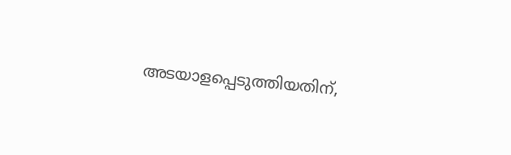അടയാളപ്പെടുത്തിയതിന്,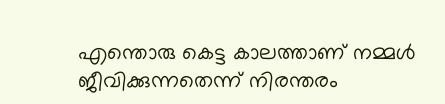എന്തൊരു കെട്ട കാലത്താണ് നമ്മൾ ജീവിക്കുന്നതെന്ന് നിരന്തരം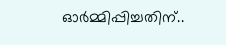ഓർമ്മിപ്പിച്ചതിന്..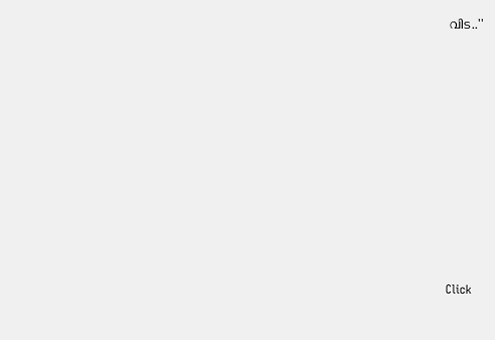വിട..''












Click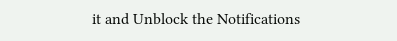it and Unblock the Notifications